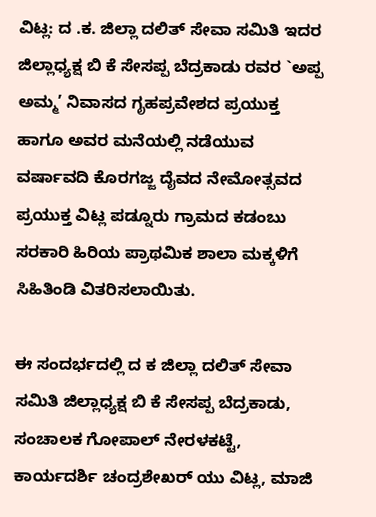ವಿಟ್ಲ: ದ .ಕ. ಜಿಲ್ಲಾ ದಲಿತ್ ಸೇವಾ ಸಮಿತಿ ಇದರ ಜಿಲ್ಲಾಧ್ಯಕ್ಷ ಬಿ ಕೆ ಸೇಸಪ್ಪ ಬೆದ್ರಕಾಡು ರವರ `ಅಪ್ಪ ಅಮ್ಮ’ ನಿವಾಸದ ಗೃಹಪ್ರವೇಶದ ಪ್ರಯುಕ್ತ ಹಾಗೂ ಅವರ ಮನೆಯಲ್ಲಿ ನಡೆಯುವ ವರ್ಷಾವದಿ ಕೊರಗಜ್ಜ ದೈವದ ನೇಮೋತ್ಸವದ ಪ್ರಯುಕ್ತ ವಿಟ್ಲ ಪಡ್ನೂರು ಗ್ರಾಮದ ಕಡಂಬು ಸರಕಾರಿ ಹಿರಿಯ ಪ್ರಾಥಮಿಕ ಶಾಲಾ ಮಕ್ಕಳಿಗೆ ಸಿಹಿತಿಂಡಿ ವಿತರಿಸಲಾಯಿತು.

ಈ ಸಂದರ್ಭದಲ್ಲಿ ದ ಕ ಜಿಲ್ಲಾ ದಲಿತ್ ಸೇವಾ ಸಮಿತಿ ಜಿಲ್ಲಾಧ್ಯಕ್ಷ ಬಿ ಕೆ ಸೇಸಪ್ಪ ಬೆದ್ರಕಾಡು, ಸಂಚಾಲಕ ಗೋಪಾಲ್ ನೇರಳಕಟ್ಟೆ, ಕಾರ್ಯದರ್ಶಿ ಚಂದ್ರಶೇಖರ್ ಯು ವಿಟ್ಲ, ಮಾಜಿ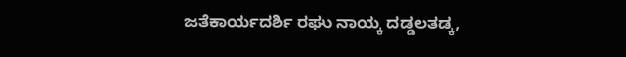ಜತೆಕಾರ್ಯದರ್ಶಿ ರಘು ನಾಯ್ಕ ದಡ್ಡಲತಡ್ಕ,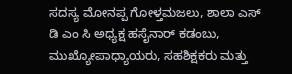ಸದಸ್ಯ ಮೋನಪ್ಪ ಗೋಳ್ತಮಜಲು, ಶಾಲಾ ಎಸ್ ಡಿ ಎಂ ಸಿ ಅಧ್ಯಕ್ಷ ಹಸೈನಾರ್ ಕಡಂಬು, ಮುಖ್ಯೋಪಾಧ್ಯಾಯರು, ಸಹಶಿಕ್ಷಕರು ಮತ್ತು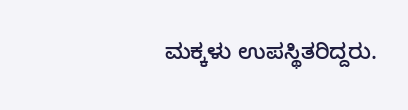ಮಕ್ಕಳು ಉಪಸ್ಥಿತರಿದ್ದರು.